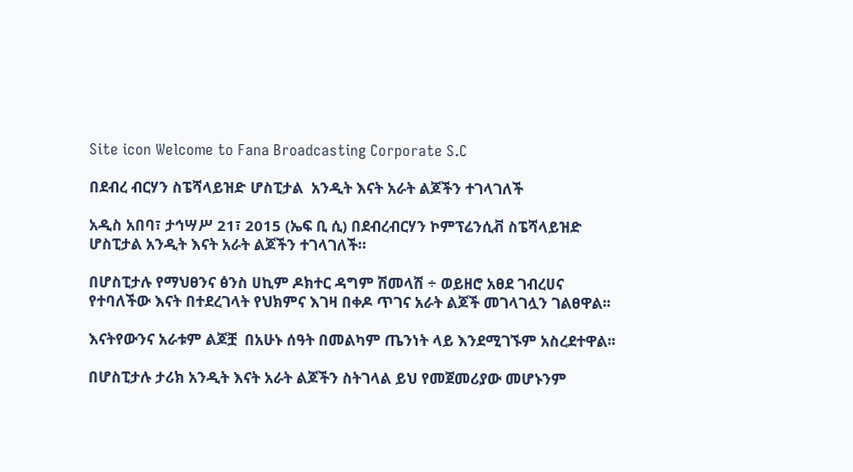Site icon Welcome to Fana Broadcasting Corporate S.C

በደብረ ብርሃን ስፔሻላይዝድ ሆስፒታል  አንዲት እናት አራት ልጆችን ተገላገለች

አዲስ አበባ፣ ታኅሣሥ 21፣ 2015 (ኤፍ ቢ ሲ) በደብረብርሃን ኮምፕሬንሲቭ ስፔሻላይዝድ ሆስፒታል አንዲት እናት አራት ልጆችን ተገላገለች።

በሆስፒታሉ የማህፀንና ፅንስ ሀኪም ዶክተር ዳግም ሽመላሽ ÷ ወይዘሮ አፀደ ገብረሀና የተባለችው እናት በተደረገላት የህክምና እገዛ በቀዶ ጥገና አራት ልጆች መገላገሏን ገልፀዋል፡፡

እናትየውንና አራቱም ልጆቿ  በአሁኑ ሰዓት በመልካም ጤንነት ላይ እንደሚገኙም አስረደተዋል፡፡

በሆስፒታሉ ታሪክ አንዲት እናት አራት ልጆችን ስትገላል ይህ የመጀመሪያው መሆኑንም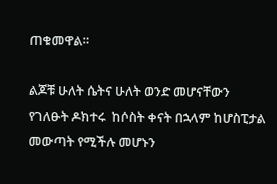ጠቁመዋል።

ልጆቹ ሁለት ሴትና ሁለት ወንድ መሆናቸውን የገለፁት ዶክተሩ  ከሶስት ቀናት በኋላም ከሆስፒታል መውጣት የሚችሉ መሆኑን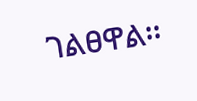ገልፀዋል፡፡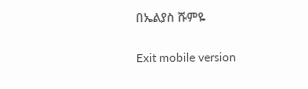በኤልያስ ሹምዬ

Exit mobile version